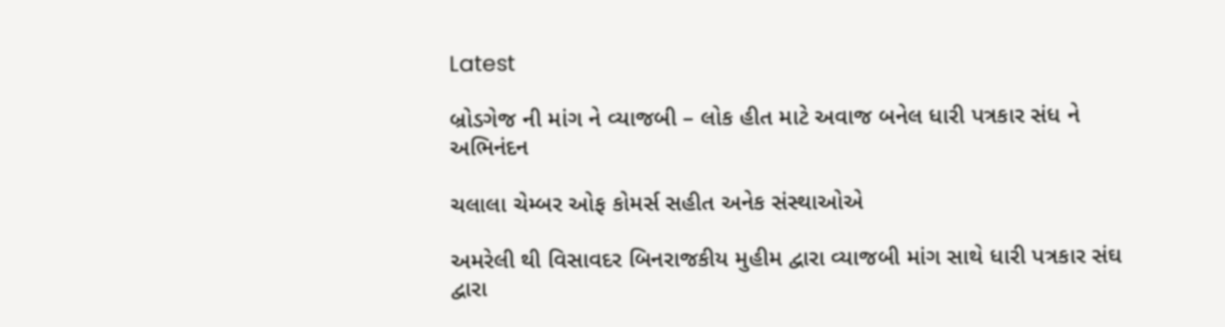Latest

બ્રોડગેજ ની માંગ ને વ્યાજબી – લોક હીત માટે અવાજ બનેલ ધારી પત્રકાર સંધ ને અભિનંદન

ચલાલા ચેમ્બર ઓફ કોમર્સ સહીત અનેક સંસ્થાઓએ

અમરેલી થી વિસાવદર બિનરાજકીય મુહીમ દ્વારા વ્યાજબી માંગ સાથે ધારી પત્રકાર સંઘ દ્વારા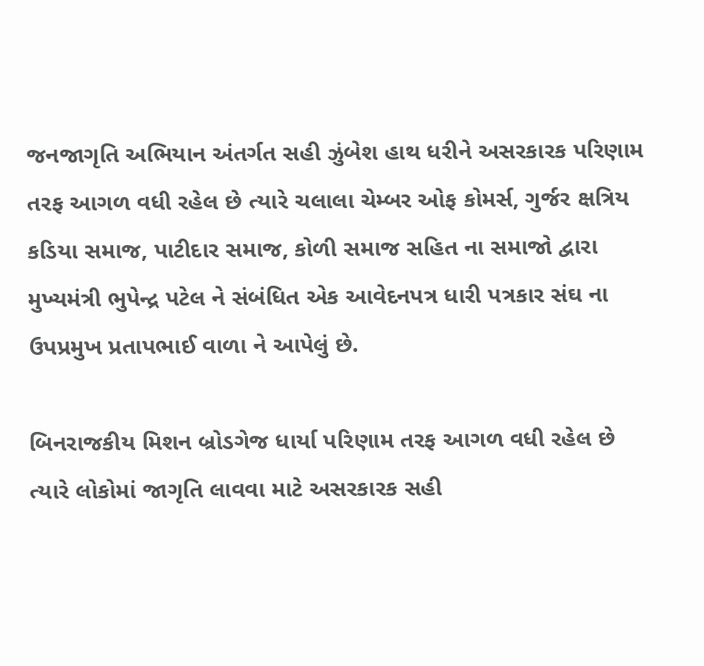જનજાગૃતિ અભિયાન અંતર્ગત સહી ઝુંબેશ હાથ ધરીને અસરકારક પરિણામ તરફ આગળ વધી રહેલ છે ત્યારે ચલાલા ચેમ્બર ઓફ કોમર્સ, ગુર્જર ક્ષત્રિય કડિયા સમાજ, પાટીદાર સમાજ, કોળી સમાજ સહિત ના સમાજો દ્વારા મુખ્યમંત્રી ભુપેન્દ્ર પટેલ ને સંબંધિત એક આવેદનપત્ર ધારી પત્રકાર સંઘ ના ઉપપ્રમુખ પ્રતાપભાઈ વાળા ને આપેલું છે.

બિનરાજકીય મિશન બ્રોડગેજ ધાર્યા પરિણામ તરફ આગળ વધી રહેલ છે ત્યારે લોકોમાં જાગૃતિ લાવવા માટે અસરકારક સહી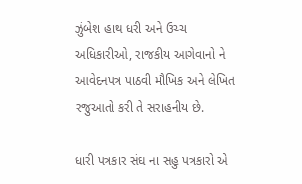ઝુંબેશ હાથ ધરી અને ઉચ્ચ અધિકારીઓ, રાજકીય આગેવાનો ને આવેદનપત્ર પાઠવી મૌખિક અને લેખિત રજુઆતો કરી તે સરાહનીય છે.

ધારી પત્રકાર સંઘ ના સહુ પત્રકારો એ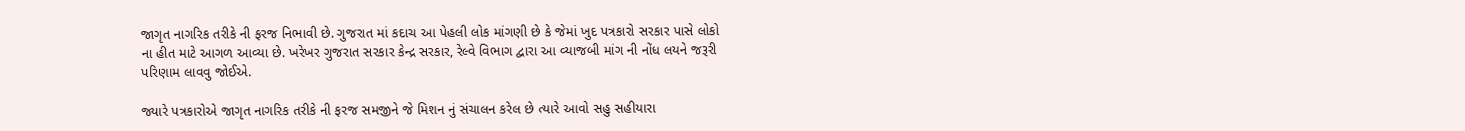જાગૃત નાગરિક તરીકે ની ફરજ નિભાવી છે. ગુજરાત માં કદાચ આ પેહલી લોક માંગણી છે કે જેમાં ખુદ પત્રકારો સરકાર પાસે લોકો ના હીત માટે આગળ આવ્યા છે. ખરેખર ગુજરાત સરકાર કેન્દ્ર સરકાર, રેલ્વે વિભાગ દ્વારા આ વ્યાજબી માંગ ની નોંધ લયને જરૂરી પરિણામ લાવવુ જોઈએ.

જ્યારે પત્રકારોએ જાગૃત નાગરિક તરીકે ની ફરજ સમજીને જે મિશન નું સંચાલન કરેલ છે ત્યારે આવો સહુ સહીયારા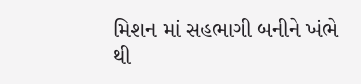મિશન માં સહભાગી બનીને ખંભે થી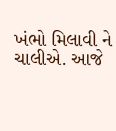ખંભો મિલાવી ને ચાલીએ. આજે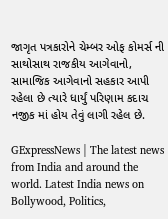જાગૃત પત્રકારોને ચેમ્બર ઓફ કોમર્સ ની સાથોસાથ રાજકીય આગેવાનો, સામાજિક આગેવાનો સહકાર આપી રહેલા છે ત્યારે ધાર્યું પરિણામ કદાચ નજીક માં હોય તેવું લાગી રહેલ છે.

GExpressNews | The latest news from India and around the world. Latest India news on Bollywood, Politics,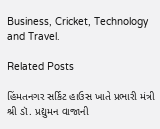Business, Cricket, Technology and Travel.

Related Posts

હિંમતનગર સર્કિટ હાઉસ ખાતે પ્રભારી મંત્રી શ્રી ડૉ. પ્રદ્યુમન વાજાની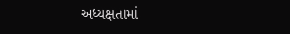અધ્યક્ષતામાં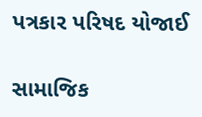પત્રકાર પરિષદ યોજાઈ

સામાજિક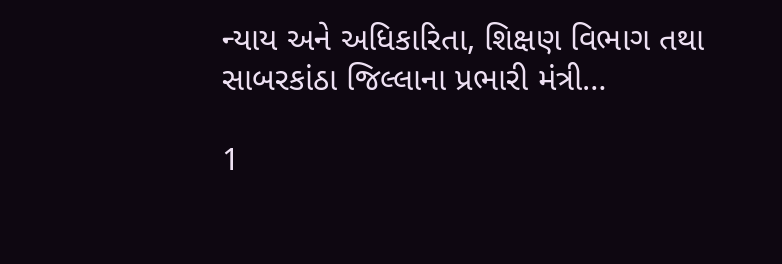ન્યાય અને અધિકારિતા, શિક્ષણ વિભાગ તથા સાબરકાંઠા જિલ્લાના પ્રભારી મંત્રી…

1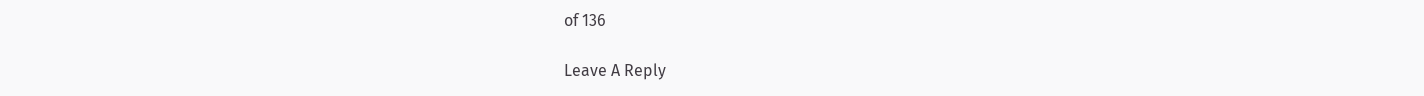of 136

Leave A Reply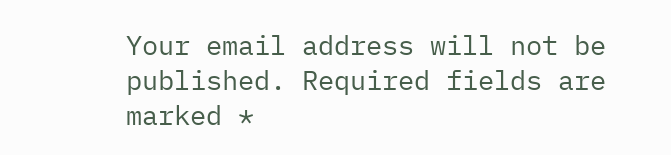Your email address will not be published. Required fields are marked *